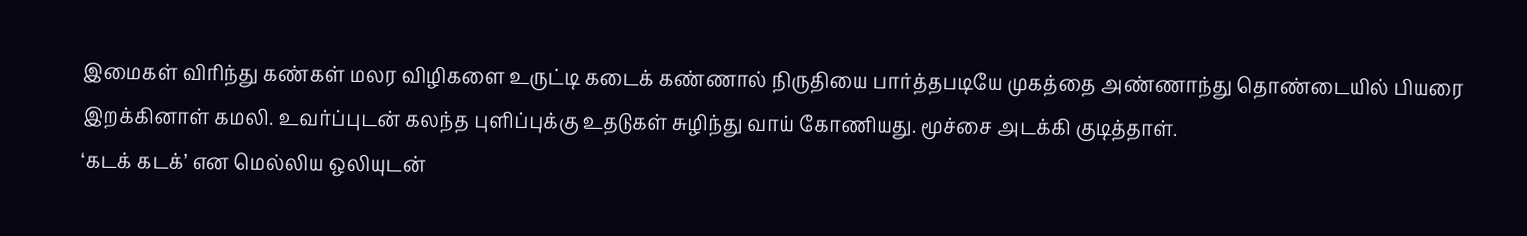இமைகள் விரிந்து கண்கள் மலர விழிகளை உருட்டி கடைக் கண்ணால் நிருதியை பார்த்தபடியே முகத்தை அண்ணாந்து தொண்டையில் பியரை இறக்கினாள் கமலி. உவர்ப்புடன் கலந்த புளிப்புக்கு உதடுகள் சுழிந்து வாய் கோணியது. மூச்சை அடக்கி குடித்தாள்.
‘கடக் கடக்’ என மெல்லிய ஒலியுடன்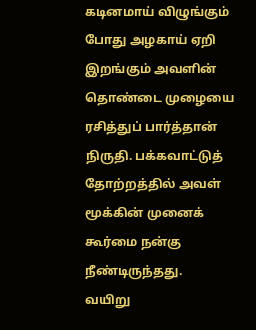கடினமாய் விழுங்கும் போது அழகாய் ஏறி இறங்கும் அவளின் தொண்டை முழையை ரசித்துப் பார்த்தான் நிருதி. பக்கவாட்டுத் தோற்றத்தில் அவள் மூக்கின் முனைக் கூர்மை நன்கு நீண்டிருந்தது.
வயிறு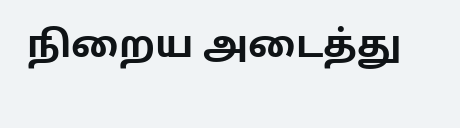நிறைய அடைத்து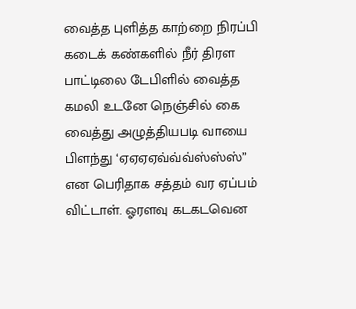வைத்த புளித்த காற்றை நிரப்பி கடைக் கண்களில் நீர் திரள பாட்டிலை டேபிளில் வைத்த கமலி உடனே நெஞ்சில் கை வைத்து அழுத்தியபடி வாயை பிளந்து ‘ஏஏஏஏவ்வ்வ்ஸ்ஸ்ஸ்” என பெரிதாக சத்தம் வர ஏப்பம் விட்டாள். ஓரளவு கடகடவென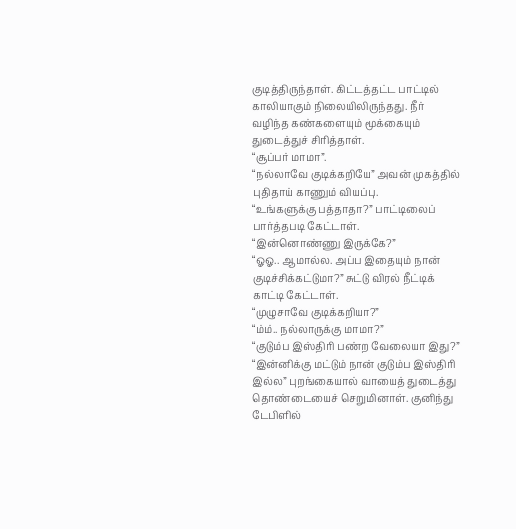குடித்திருந்தாள். கிட்டத்தட்ட பாட்டில் காலியாகும் நிலையிலிருந்தது. நீர் வழிந்த கண்களையும் மூக்கையும் துடைத்துச் சிரித்தாள்.
“சூப்பர் மாமா”.
“நல்லாவே குடிக்கறியே” அவன் முகத்தில் புதிதாய் காணும் வியப்பு.
“உங்களுக்கு பத்தாதா?” பாட்டிலைப் பார்த்தபடி கேட்டாள்.
“இன்னொண்ணு இருக்கே?”
“ஓஓ.. ஆமால்ல. அப்ப இதையும் நான் குடிச்சிக்கட்டுமா?” சுட்டு விரல் நீட்டிக் காட்டி கேட்டாள்.
“முழுசாவே குடிக்கறியா?”
“ம்ம்.. நல்லாருக்கு மாமா?”
“குடும்ப இஸ்திரி பண்ற வேலையா இது?”
“இன்னிக்கு மட்டும் நான் குடும்ப இஸ்திரி இல்ல” புறங்கையால் வாயைத் துடைத்து தொண்டையைச் செறுமினாள். குனிந்து டேபிளில்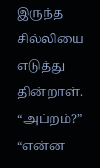இருந்த சில்லியை எடுத்து தின்றாள்.
“அப்றம்?”
“என்ன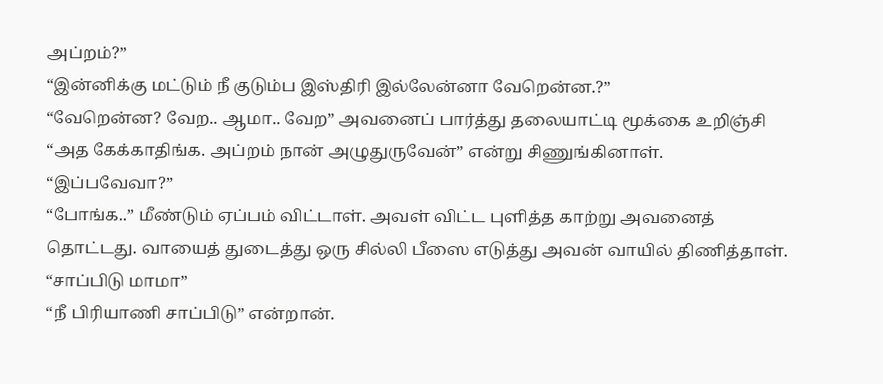அப்றம்?”
“இன்னிக்கு மட்டும் நீ குடும்ப இஸ்திரி இல்லேன்னா வேறென்ன.?”
“வேறென்ன? வேற.. ஆமா.. வேற” அவனைப் பார்த்து தலையாட்டி மூக்கை உறிஞ்சி “அத கேக்காதிங்க. அப்றம் நான் அழுதுருவேன்” என்று சிணுங்கினாள்.
“இப்பவேவா?”
“போங்க..” மீண்டும் ஏப்பம் விட்டாள். அவள் விட்ட புளித்த காற்று அவனைத் தொட்டது. வாயைத் துடைத்து ஒரு சில்லி பீஸை எடுத்து அவன் வாயில் திணித்தாள்.
“சாப்பிடு மாமா”
“நீ பிரியாணி சாப்பிடு” என்றான்.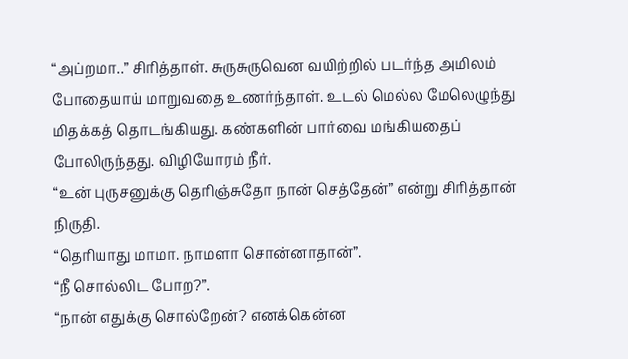“அப்றமா..” சிரித்தாள். சுருசுருவென வயிற்றில் படர்ந்த அமிலம் போதையாய் மாறுவதை உணர்ந்தாள். உடல் மெல்ல மேலெழுந்து மிதக்கத் தொடங்கியது. கண்களின் பார்வை மங்கியதைப் போலிருந்தது. விழியோரம் நீர்.
“உன் புருசனுக்கு தெரிஞ்சுதோ நான் செத்தேன்” என்று சிரித்தான் நிருதி.
“தெரியாது மாமா. நாமளா சொன்னாதான்”.
“நீ சொல்லிட போற?”.
“நான் எதுக்கு சொல்றேன்? எனக்கென்ன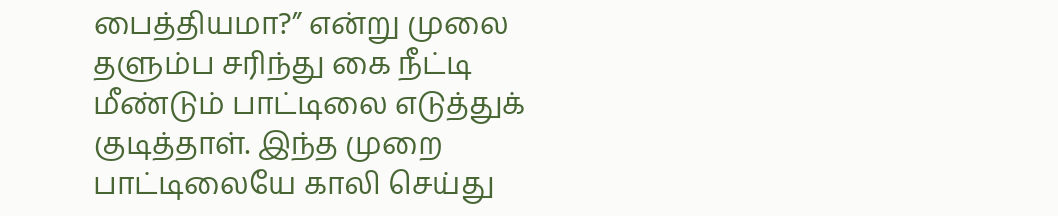பைத்தியமா?” என்று முலை தளும்ப சரிந்து கை நீட்டி மீண்டும் பாட்டிலை எடுத்துக் குடித்தாள். இந்த முறை பாட்டிலையே காலி செய்து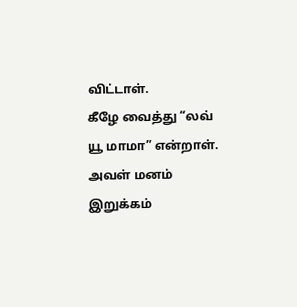விட்டாள்.
கீழே வைத்து “லவ் யூ மாமா” என்றாள். அவள் மனம் இறுக்கம்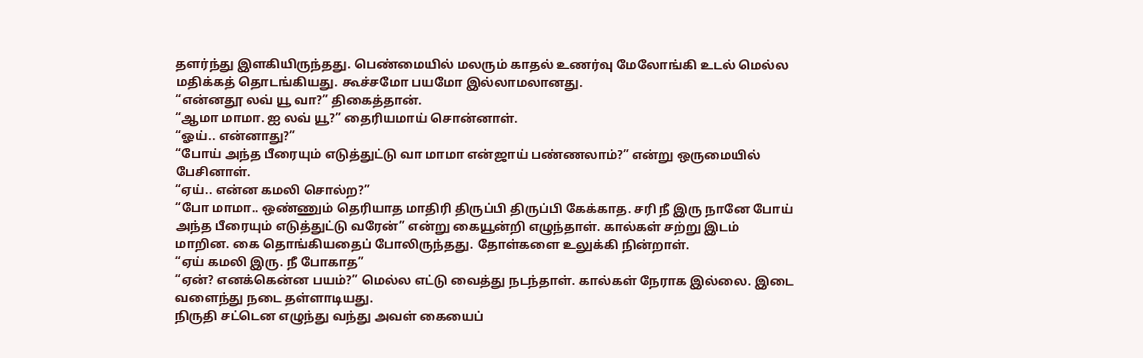தளர்ந்து இளகியிருந்தது. பெண்மையில் மலரும் காதல் உணர்வு மேலோங்கி உடல் மெல்ல மதிக்கத் தொடங்கியது. கூச்சமோ பயமோ இல்லாமலானது.
“என்னதூ லவ் யூ வா?” திகைத்தான்.
“ஆமா மாமா. ஐ லவ் யூ?” தைரியமாய் சொன்னாள்.
“ஓய்.. என்னாது?”
“போய் அந்த பீரையும் எடுத்துட்டு வா மாமா என்ஜாய் பண்ணலாம்?” என்று ஒருமையில் பேசினாள்.
“ஏய்.. என்ன கமலி சொல்ற?”
“போ மாமா.. ஒண்ணும் தெரியாத மாதிரி திருப்பி திருப்பி கேக்காத. சரி நீ இரு நானே போய் அந்த பீரையும் எடுத்துட்டு வரேன்” என்று கையூன்றி எழுந்தாள். கால்கள் சற்று இடம் மாறின. கை தொங்கியதைப் போலிருந்தது. தோள்களை உலுக்கி நின்றாள்.
“ஏய் கமலி இரு. நீ போகாத”
“ஏன்? எனக்கென்ன பயம்?” மெல்ல எட்டு வைத்து நடந்தாள். கால்கள் நேராக இல்லை. இடை வளைந்து நடை தள்ளாடியது.
நிருதி சட்டென எழுந்து வந்து அவள் கையைப்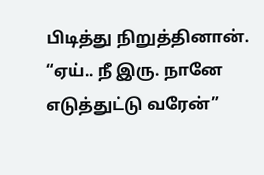பிடித்து நிறுத்தினான்.
“ஏய்.. நீ இரு. நானே எடுத்துட்டு வரேன்”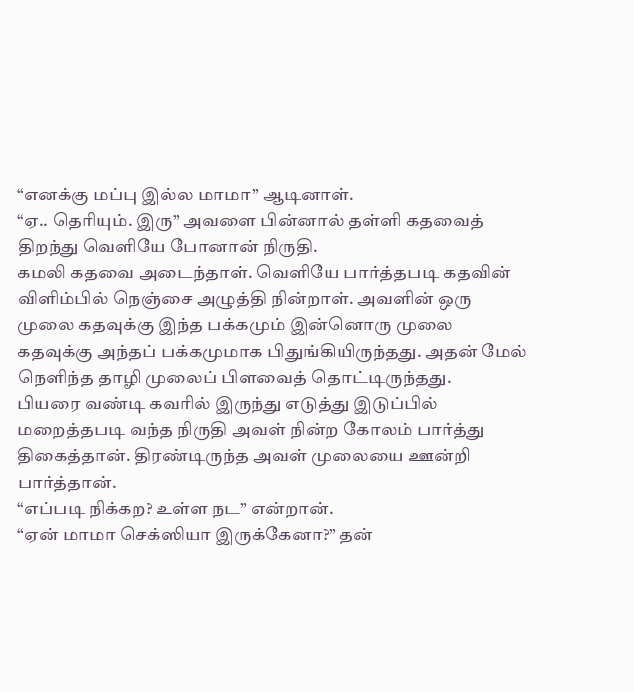“எனக்கு மப்பு இல்ல மாமா” ஆடினாள்.
“ஏ.. தெரியும். இரு” அவளை பின்னால் தள்ளி கதவைத் திறந்து வெளியே போனான் நிருதி.
கமலி கதவை அடைந்தாள். வெளியே பார்த்தபடி கதவின் விளிம்பில் நெஞ்சை அழுத்தி நின்றாள். அவளின் ஒரு முலை கதவுக்கு இந்த பக்கமும் இன்னொரு முலை கதவுக்கு அந்தப் பக்கமுமாக பிதுங்கியிருந்தது. அதன் மேல் நெளிந்த தாழி முலைப் பிளவைத் தொட்டிருந்தது.
பியரை வண்டி கவரில் இருந்து எடுத்து இடுப்பில் மறைத்தபடி வந்த நிருதி அவள் நின்ற கோலம் பார்த்து திகைத்தான். திரண்டிருந்த அவள் முலையை ஊன்றி பார்த்தான்.
“எப்படி நிக்கற? உள்ள நட” என்றான்.
“ஏன் மாமா செக்ஸியா இருக்கேனா?” தன்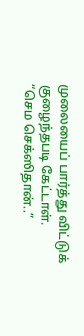முலையைப் பார்த்து விட்டுக் குழைந்தபடி கேட்டாள்.
“செம செக்ஸிதான்..”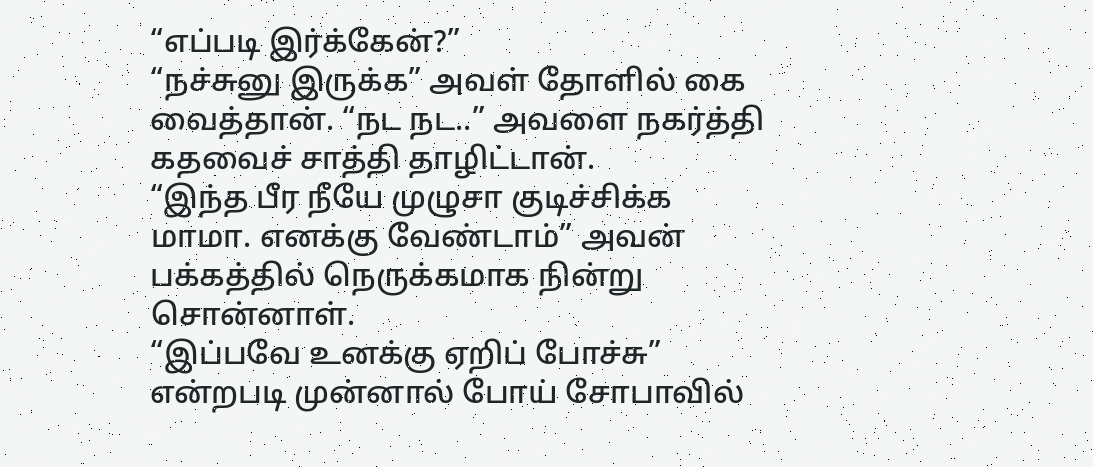“எப்படி இர்க்கேன்?”
“நச்சுனு இருக்க” அவள் தோளில் கை வைத்தான். “நட நட..” அவளை நகர்த்தி கதவைச் சாத்தி தாழிட்டான்.
“இந்த பீர நீயே முழுசா குடிச்சிக்க மாமா. எனக்கு வேண்டாம்” அவன் பக்கத்தில் நெருக்கமாக நின்று சொன்னாள்.
“இப்பவே உனக்கு ஏறிப் போச்சு” என்றபடி முன்னால் போய் சோபாவில்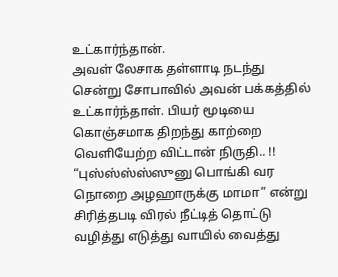உட்கார்ந்தான்.
அவள் லேசாக தள்ளாடி நடந்து சென்று சோபாவில் அவன் பக்கத்தில் உட்கார்ந்தாள். பியர் மூடியை கொஞ்சமாக திறந்து காற்றை வெளியேற்ற விட்டான் நிருதி.. !!
“புஸ்ஸ்ஸ்ஸ்ஸுனு பொங்கி வர நொறை அழஹாருக்கு மாமா” என்று சிரித்தபடி விரல் நீட்டித் தொட்டு வழித்து எடுத்து வாயில் வைத்து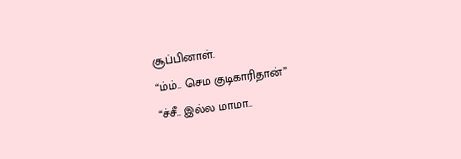சூப்பினாள்.
“ம்ம்.. செம குடிகாரிதான்”
“ச்சீ.. இல்ல மாமா..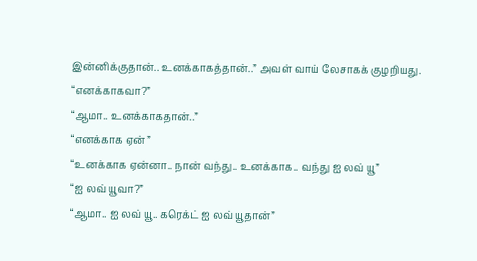இன்னிக்குதான்.. உனக்காகத்தான்..” அவள் வாய் லேசாகக் குழறியது.
“எனக்காகவா?”
“ஆமா.. உனக்காகதான்..”
“எனக்காக ஏன் ”
“உனக்காக ஏன்னா.. நான் வந்து.. உனக்காக.. வந்து ஐ லவ் யூ”
“ஐ லவ் யூவா?”
“ஆமா.. ஐ லவ் யூ.. கரெக்ட் ஐ லவ் யூதான்”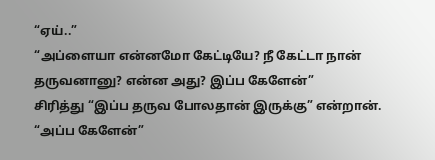“ஏய்..”
“அப்ளையா என்னமோ கேட்டியே? நீ கேட்டா நான் தருவனானு? என்ன அது? இப்ப கேளேன்”
சிரித்து “இப்ப தருவ போலதான் இருக்கு” என்றான்.
“அப்ப கேளேன்”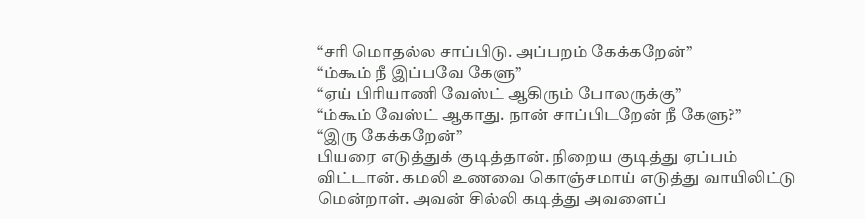“சரி மொதல்ல சாப்பிடு. அப்பறம் கேக்கறேன்”
“ம்கூம் நீ இப்பவே கேளு”
“ஏய் பிரியாணி வேஸ்ட் ஆகிரும் போலருக்கு”
“ம்கூம் வேஸ்ட் ஆகாது. நான் சாப்பிடறேன் நீ கேளு?”
“இரு கேக்கறேன்”
பியரை எடுத்துக் குடித்தான். நிறைய குடித்து ஏப்பம் விட்டான். கமலி உணவை கொஞ்சமாய் எடுத்து வாயிலிட்டு மென்றாள். அவன் சில்லி கடித்து அவளைப்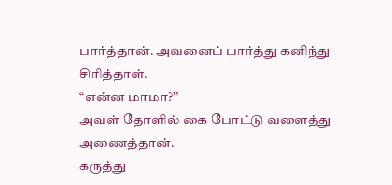பார்த்தான். அவனைப் பார்த்து கனிந்து சிரித்தாள்.
“என்ன மாமா?”
அவள் தோளில் கை போட்டு வளைத்து அணைத்தான்.
கருத்து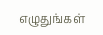எழுதுங்கள்